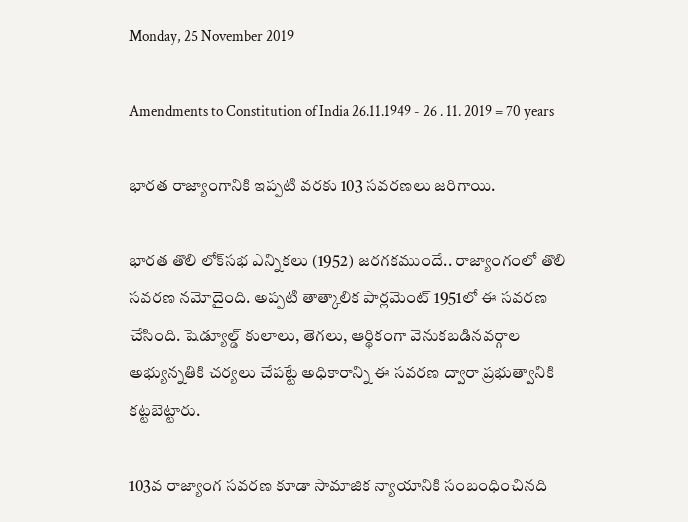Monday, 25 November 2019

Amendments to Constitution of India 26.11.1949 - 26 . 11. 2019 = 70 years

భారత రాజ్యాంగానికి ఇప్పటి వరకు 103 సవరణలు జరిగాయి.

భారత తొలి లోక్‌సభ ఎన్నికలు (1952) జరగకముందే.. రాజ్యాంగంలో తొలి సవరణ నమోదైంది. అప్పటి తాత్కాలిక పార్లమెంట్‌ 1951లో ఈ సవరణ చేసింది. షెడ్యూల్డ్‌ కులాలు, తెగలు, ఆర్థికంగా వెనుకబడినవర్గాల అభ్యున్నతికి చర్యలు చేపట్టే అధికారాన్ని ఈ సవరణ ద్వారా ప్రభుత్వానికి కట్టబెట్టారు.

103వ రాజ్యాంగ సవరణ కూడా సామాజిక న్యాయానికి సంబంధించినది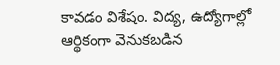కావడం విశేషం. విద్య, ఉద్యోగాల్లో ఆర్థికంగా వెనుకబడిన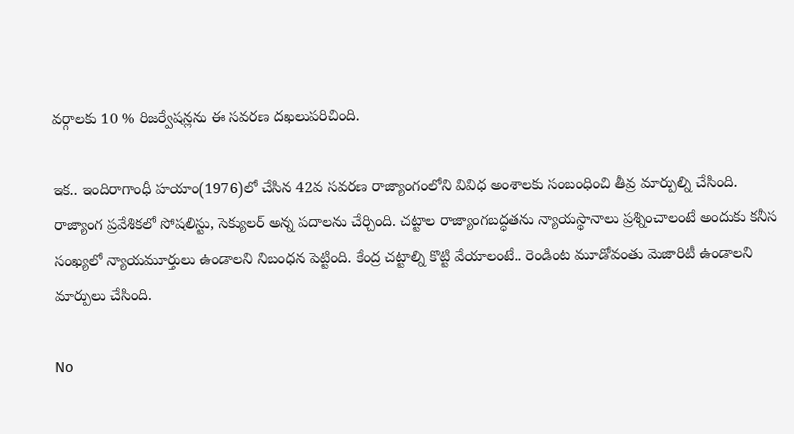వర్గాలకు 10 % రిజర్వేషన్లను ఈ సవరణ దఖలుపరిచింది.

ఇక.. ఇందిరాగాంధీ హయాం(1976)లో చేసిన 42వ సవరణ రాజ్యాంగంలోని వివిధ అంశాలకు సంబంధించి తీవ్ర మార్పుల్ని చేసింది.
రాజ్యాంగ ప్రవేశికలో సోషలిస్టు, సెక్యులర్‌ అన్న పదాలను చేర్చింది. చట్టాల రాజ్యాంగబద్ధతను న్యాయస్థానాలు ప్రశ్నించాలంటే అందుకు కనీస సంఖ్యలో న్యాయమూర్తులు ఉండాలని నిబంధన పెట్టింది. కేంద్ర చట్టాల్ని కొట్టి వేయాలంటే.. రెండింట మూడోవంతు మెజారిటీ ఉండాలని మార్పులు చేసింది.

No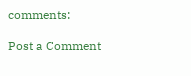comments:

Post a Comment